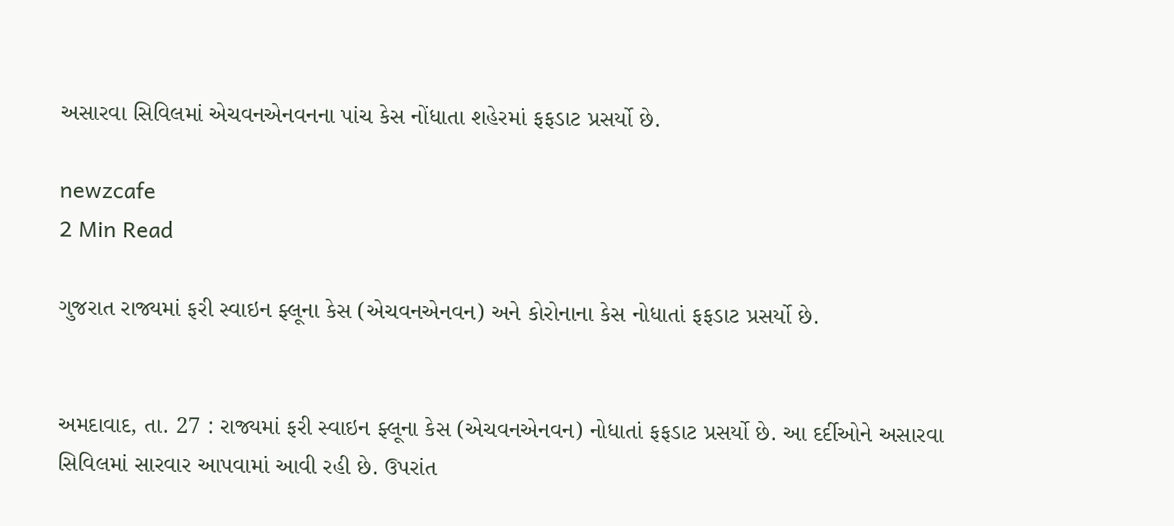અસારવા સિવિલમાં એચવનએનવનના પાંચ કેસ નોંધાતા શહેરમાં ફફડાટ પ્રસર્યો છે.

newzcafe
2 Min Read

ગુજરાત રાજ્યમાં ફરી સ્વાઇન ફ્લૂના કેસ (એચવનએનવન) અને કોરોનાના કેસ નોધાતાં ફફડાટ પ્રસર્યો છે.


અમદાવાદ, તા. 27 : રાજ્યમાં ફરી સ્વાઇન ફ્લૂના કેસ (એચવનએનવન) નોધાતાં ફફડાટ પ્રસર્યો છે. આ દર્દીઓને અસારવા સિવિલમાં સારવાર આપવામાં આવી રહી છે. ઉપરાંત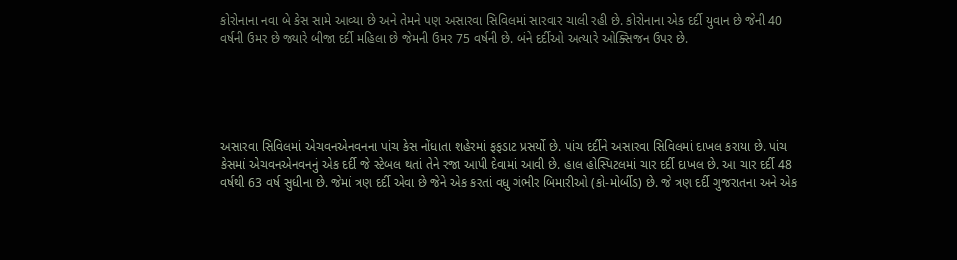કોરોનાના નવા બે કેસ સામે આવ્યા છે અને તેમને પણ અસારવા સિવિલમાં સારવાર ચાલી રહી છે. કોરોનાના એક દર્દી યુવાન છે જેની 40 વર્ષની ઉમર છે જ્યારે બીજા દર્દી મહિલા છે જેમની ઉમર 75 વર્ષની છે. બંને દર્દીઓ અત્યારે ઓક્સિજન ઉપર છે.





અસારવા સિવિલમાં એચવનએનવનના પાંચ કેસ નોંધાતા શહેરમાં ફફડાટ પ્રસર્યો છે. પાંચ દર્દીને અસારવા સિવિલમાં દાખલ કરાયા છે. પાંચ કેસમાં એચવનએનવનનું એક દર્દી જે સ્ટેબલ થતાં તેને રજા આપી દેવામાં આવી છે. હાલ હોસ્પિટલમાં ચાર દર્દી દાખલ છે. આ ચાર દર્દી 48 વર્ષથી 63 વર્ષ સુધીના છે. જેમાં ત્રણ દર્દી એવા છે જેને એક કરતાં વધુ ગંભીર બિમારીઓ (કો-મોર્બીડ) છે. જે ત્રણ દર્દી ગુજરાતના અને એક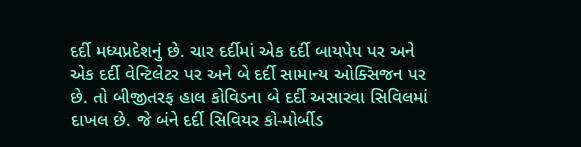દર્દી મધ્યપ્રદેશનું છે. ચાર દર્દીમાં એક દર્દી બાયપેપ પર અને એક દર્દી વેન્ટિલેટર પર અને બે દર્દી સામાન્ય ઓક્સિજન પર છે. તો બીજીતરફ હાલ કોવિડના બે દર્દી અસારવા સિવિલમાં દાખલ છે. જે બંને દર્દી સિવિયર કો-મોર્બીડ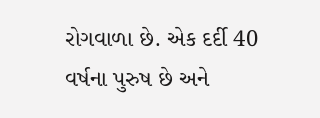રોગવાળા છે. એક દર્દી 40 વર્ષના પુરુષ છે અને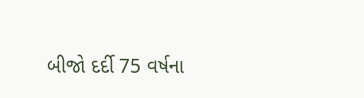બીજો દર્દી 75 વર્ષના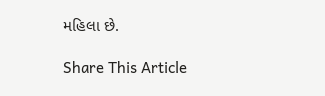મહિલા છે.

Share This Article